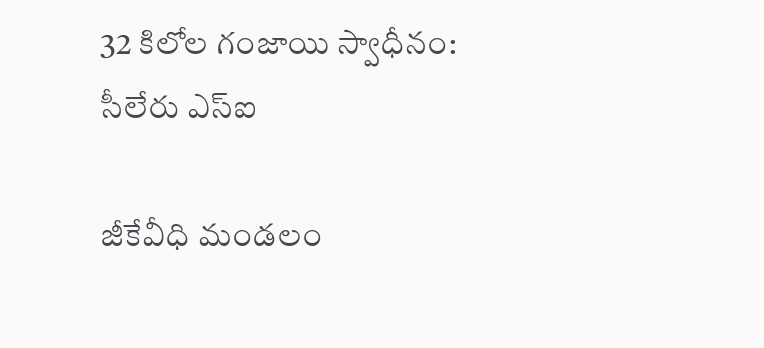32 కిలోల గంజాయి స్వాధీనం: సీలేరు ఎస్ఐ

జీకేవీధి మండలం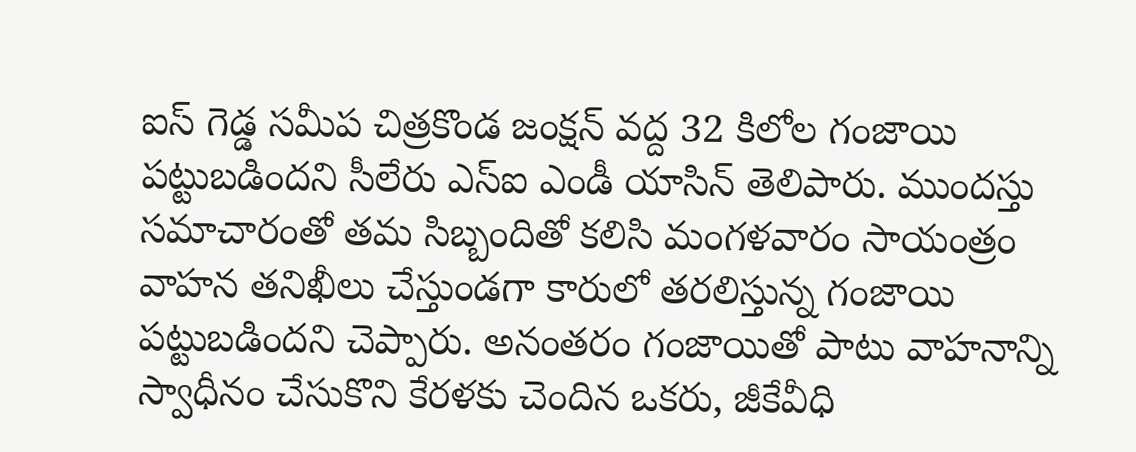ఐస్ గెడ్డ సమీప చిత్రకొండ జంక్షన్ వద్ద 32 కిలోల గంజాయి పట్టుబడిందని సీలేరు ఎస్ఐ ఎండీ యాసిన్ తెలిపారు. ముందస్తు సమాచారంతో తమ సిబ్బందితో కలిసి మంగళవారం సాయంత్రం వాహన తనిఖీలు చేస్తుండగా కారులో తరలిస్తున్న గంజాయి పట్టుబడిందని చెప్పారు. అనంతరం గంజాయితో పాటు వాహనాన్ని స్వాధీనం చేసుకొని కేరళకు చెందిన ఒకరు, జీకేవీధి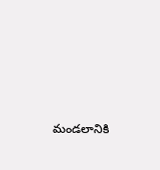మండలానికి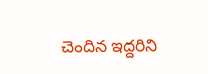చెందిన ఇద్దరిని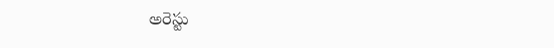అరెస్టు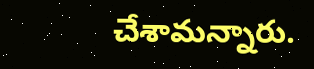చేశామన్నారు.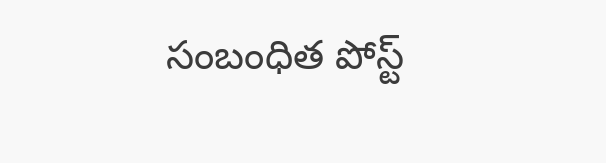సంబంధిత పోస్ట్